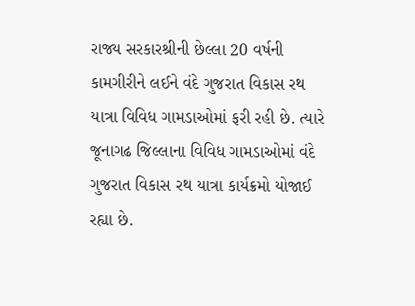રાજ્ય સરકારશ્રીની છેલ્લા 20 વર્ષની કામગીરીને લઈને વંદે ગુજરાત વિકાસ રથ યાત્રા વિવિધ ગામડાઓમાં ફરી રહી છે. ત્યારે જૂનાગઢ જિલ્લાના વિવિધ ગામડાઓમાં વંદે ગુજરાત વિકાસ રથ યાત્રા કાર્યક્રમો યોજાઈ રહ્યા છે.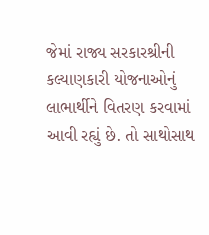જેમાં રાજ્ય સરકારશ્રીની કલ્યાણકારી યોજનાઓનું લાભાર્થીને વિતરણ કરવામાં આવી રહ્યું છે. તો સાથોસાથ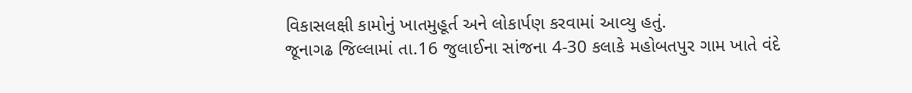વિકાસલક્ષી કામોનું ખાતમુહૂર્ત અને લોકાર્પણ કરવામાં આવ્યુ હતું.
જૂનાગઢ જિલ્લામાં તા.16 જુલાઈના સાંજના 4-30 કલાકે મહોબતપુર ગામ ખાતે વંદે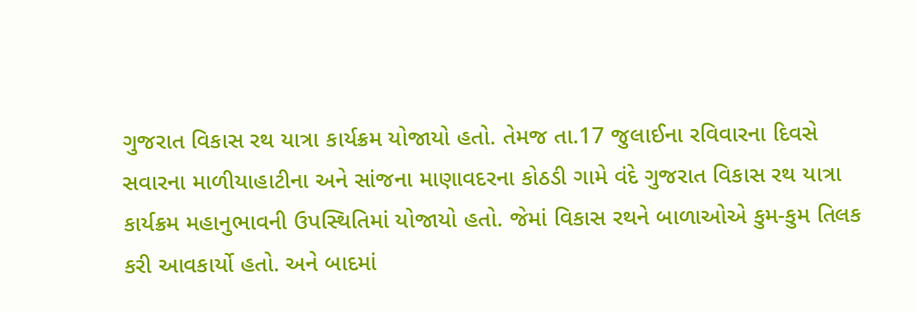ગુજરાત વિકાસ રથ યાત્રા કાર્યક્રમ યોજાયો હતો. તેમજ તા.17 જુલાઈના રવિવારના દિવસે સવારના માળીયાહાટીના અને સાંજના માણાવદરના કોઠડી ગામે વંદે ગુજરાત વિકાસ રથ યાત્રા કાર્યક્રમ મહાનુભાવની ઉપસ્થિતિમાં યોજાયો હતો. જેમાં વિકાસ રથને બાળાઓએ કુમ-કુમ તિલક કરી આવકાર્યો હતો. અને બાદમાં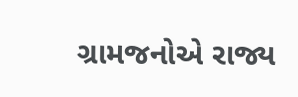ગ્રામજનોએ રાજ્ય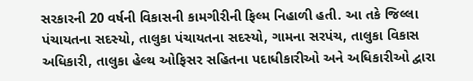સરકારની 20 વર્ષની વિકાસની કામગીરીની ફિલ્મ નિહાળી હતી. આ તકે જિલ્લા પંચાયતના સદસ્યો, તાલુકા પંચાયતના સદસ્યો, ગામના સરપંચ, તાલુકા વિકાસ અધિકારી, તાલુકા હેલ્થ ઓફિસર સહિતના પદાધીકારીઓ અને અધિકારીઓ દ્વારા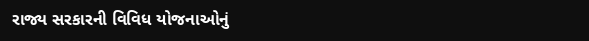રાજ્ય સરકારની વિવિધ યોજનાઓનું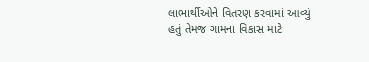લાભાર્થીઓને વિતરણ કરવામાં આવ્યું હતું તેમજ ગામના વિકાસ માટે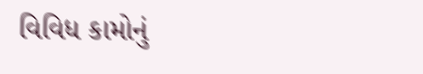વિવિધ કામોનું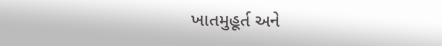ખાતમુહૂર્ત અને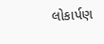લોકાર્પણ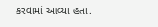કરવામાં આવ્યા હતા.